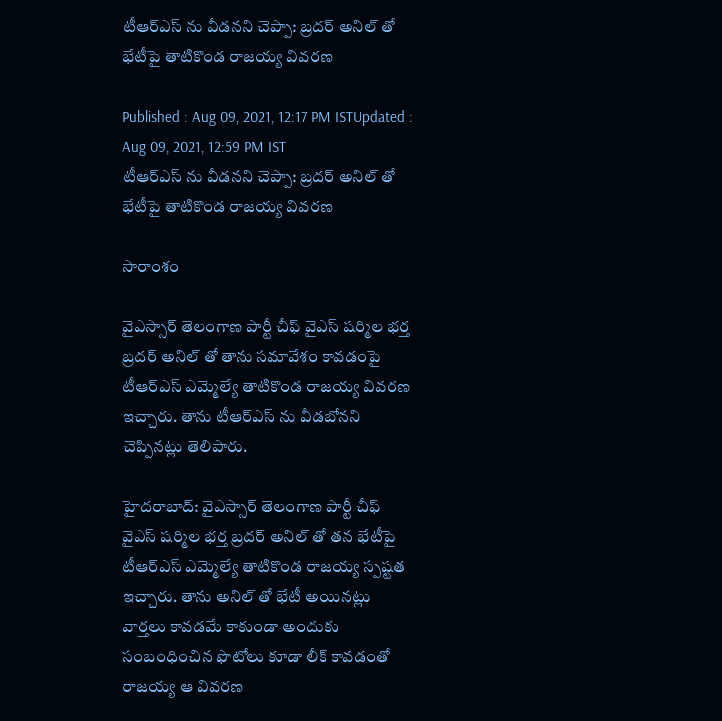టీఆర్ఎస్ ను వీడనని చెప్పా: బ్రదర్ అనిల్ తో భేటీపై తాటికొండ రాజయ్య వివరణ

Published : Aug 09, 2021, 12:17 PM ISTUpdated : Aug 09, 2021, 12:59 PM IST
టీఆర్ఎస్ ను వీడనని చెప్పా: బ్రదర్ అనిల్ తో భేటీపై తాటికొండ రాజయ్య వివరణ

సారాంశం

వైఎస్సార్ తెలంగాణ పార్టీ చీఫ్ వైఎస్ షర్మిల భర్త బ్రదర్ అనిల్ తో తాను సమావేశం కావడంపై టీఆర్ఎస్ ఎమ్మెల్యే తాటికొండ రాజయ్య వివరణ ఇచ్చారు. తాను టీఆర్ఎస్ ను వీడబోనని చెప్పినట్లు తెలిపారు.

హైదరాబాద్: వైఎస్సార్ తెలంగాణ పార్టీ చీఫ్ వైఎస్ షర్మిల భర్త బ్రదర్ అనిల్ తో తన భేటీపై టీఆర్ఎస్ ఎమ్మెల్యే తాటికొండ రాజయ్య స్పష్టత ఇచ్చారు. తాను అనిల్ తో భేటీ అయినట్లు వార్తలు కావడమే కాకుండా అందుకు సంబంధించిన ఫొటోలు కూడా లీక్ కావడంతో రాజయ్య ఆ వివరణ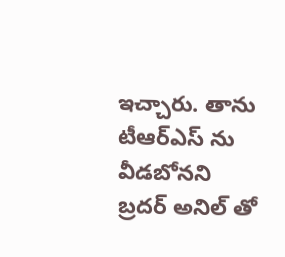ఇచ్చారు. తాను టీఆర్ఎస్ ను వీడబోనని బ్రదర్ అనిల్ తో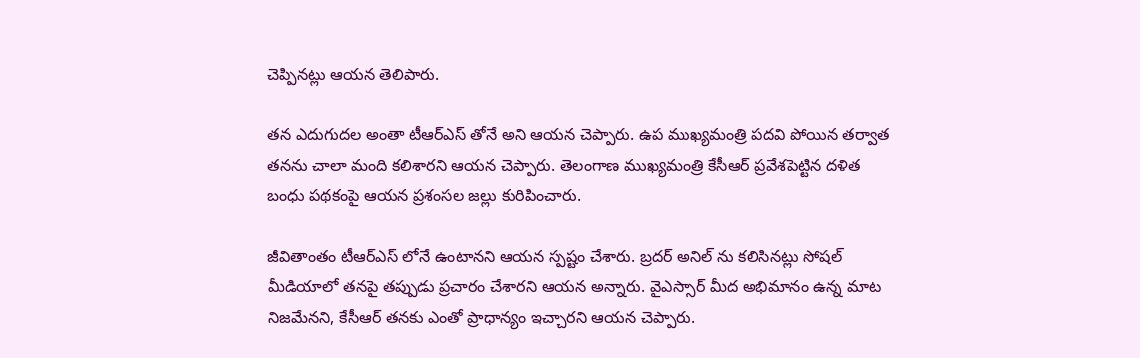చెప్పినట్లు ఆయన తెలిపారు.

తన ఎదుగుదల అంతా టీఆర్ఎస్ తోనే అని ఆయన చెప్పారు. ఉప ముఖ్యమంత్రి పదవి పోయిన తర్వాత తనను చాలా మంది కలిశారని ఆయన చెప్పారు. తెలంగాణ ముఖ్యమంత్రి కేసీఆర్ ప్రవేశపెట్టిన దళిత బంధు పథకంపై ఆయన ప్రశంసల జల్లు కురిపించారు.

జీవితాంతం టీఆర్ఎస్ లోనే ఉంటానని ఆయన స్పష్టం చేశారు. బ్రదర్ అనిల్ ను కలిసినట్లు సోషల్ మీడియాలో తనపై తప్పుడు ప్రచారం చేశారని ఆయన అన్నారు. వైఎస్సార్ మీద అభిమానం ఉన్న మాట నిజమేనని, కేసీఆర్ తనకు ఎంతో ప్రాధాన్యం ఇచ్చారని ఆయన చెప్పారు.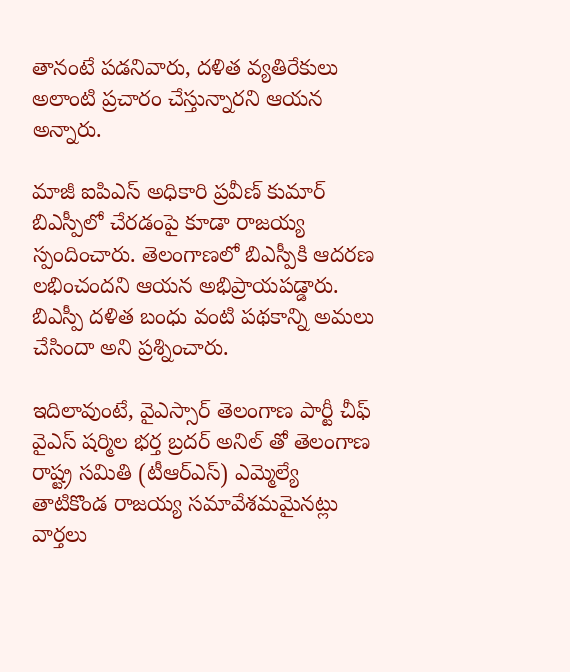తానంటే పడనివారు, దళిత వ్యతిరేకులు అలాంటి ప్రచారం చేస్తున్నారని ఆయన అన్నారు.

మాజీ ఐపిఎస్ అధికారి ప్రవీణ్ కుమార్ బిఎస్పీలో చేరడంపై కూడా రాజయ్య స్పందించారు. తెలంగాణలో బిఎస్పీకి ఆదరణ లభించందని ఆయన అభిప్రాయపడ్డారు. బిఎస్పీ దళిత బంధు వంటి పథకాన్ని అమలు చేసిందా అని ప్రశ్నించారు.

ఇదిలావుంటే, వైఎస్సార్ తెలంగాణ పార్టీ చీఫ్ వైఎస్ షర్మిల భర్త బ్రదర్ అనిల్ తో తెలంగాణ రాష్ట్ర సమితి (టీఆర్ఎస్) ఎమ్మెల్యే తాటికొండ రాజయ్య సమావేశమమైనట్లు వార్తలు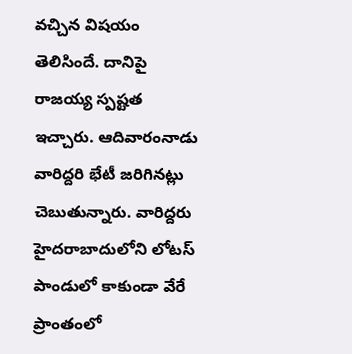వచ్చిన విషయం తెలిసిందే. దానిపై రాజయ్య స్పష్టత ఇచ్చారు. ఆదివారంనాడు వారిద్దరి భేటీ జరిగినట్లు చెబుతున్నారు. వారిద్దరు హైదరాబాదులోని లోటస్ పాండులో కాకుండా వేరే ప్రాంతంలో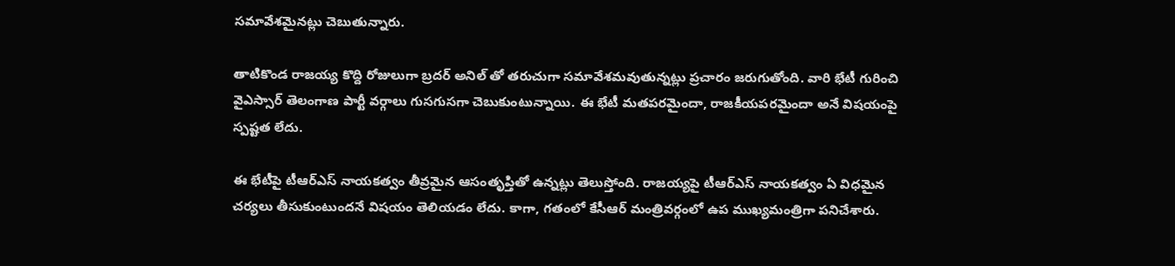సమావేశమైనట్లు చెబుతున్నారు.

తాటికొండ రాజయ్య కొద్ది రోజులుగా బ్రదర్ అనిల్ తో తరుచుగా సమావేశమవుతున్నట్లు ప్రచారం జరుగుతోంది. వారి భేటీ గురించి వైఎస్సార్ తెలంగాణ పార్టీ వర్గాలు గుసగుసగా చెబుకుంటున్నాయి. ఈ భేటీ మతపరమైందా, రాజకీయపరమైందా అనే విషయంపై స్పష్టత లేదు.

ఈ భేటీపై టీఆర్ఎస్ నాయకత్వం తీవ్రమైన ఆసంతృప్తితో ఉన్నట్లు తెలుస్తోంది. రాజయ్యపై టీఆర్ఎస్ నాయకత్వం ఏ విధమైన చర్యలు తీసుకుంటుందనే విషయం తెలియడం లేదు. కాగా, గతంలో కేసీఆర్ మంత్రివర్గంలో ఉప ముఖ్యమంత్రిగా పనిచేశారు.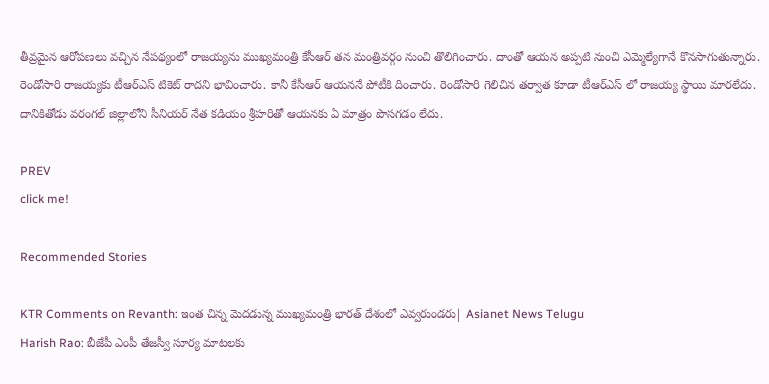తీవ్రమైన ఆరోపణలు వచ్చిన నేపథ్యంలో రాజయ్యను ముఖ్యమంత్రి కేసీఆర్ తన మంత్రివర్గం నుంచి తొలిగించారు. దాంతో ఆయన అప్పటి నుంచి ఎమ్మెల్యేగానే కొనసాగుతున్నారు. రెండోసారి రాజయ్యకు టీఆర్ఎస్ టికెట్ రాదని భావించారు. కానీ కేసీఆర్ ఆయననే పోటీకి దించారు. రెండోసారి గెలిచిన తర్వాత కూడా టీఆర్ఎస్ లో రాజయ్య స్థాయి మారలేదు. దానికితోడు వరంగల్ జిల్లాలోని సీనియర్ నేత కడియం శ్రీహరితో ఆయనకు ఏ మాత్రం పొసగడం లేదు.

PREV
click me!

Recommended Stories

KTR Comments on Revanth: ఇంత చిన్న మెదడున్న ముఖ్యమంత్రి భారత్ దేశంలో ఎవ్వరుండరు| Asianet News Telugu
Harish Rao: బీజేపీ ఎంపీ తేజస్వీ సూర్య మాటలకు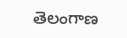తెలంగాణ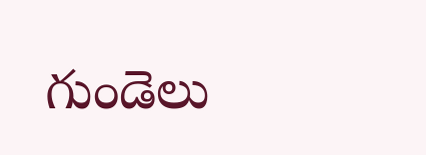గుండెలు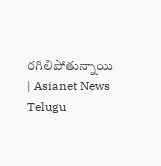రగిలిపోతున్నాయి | Asianet News Telugu